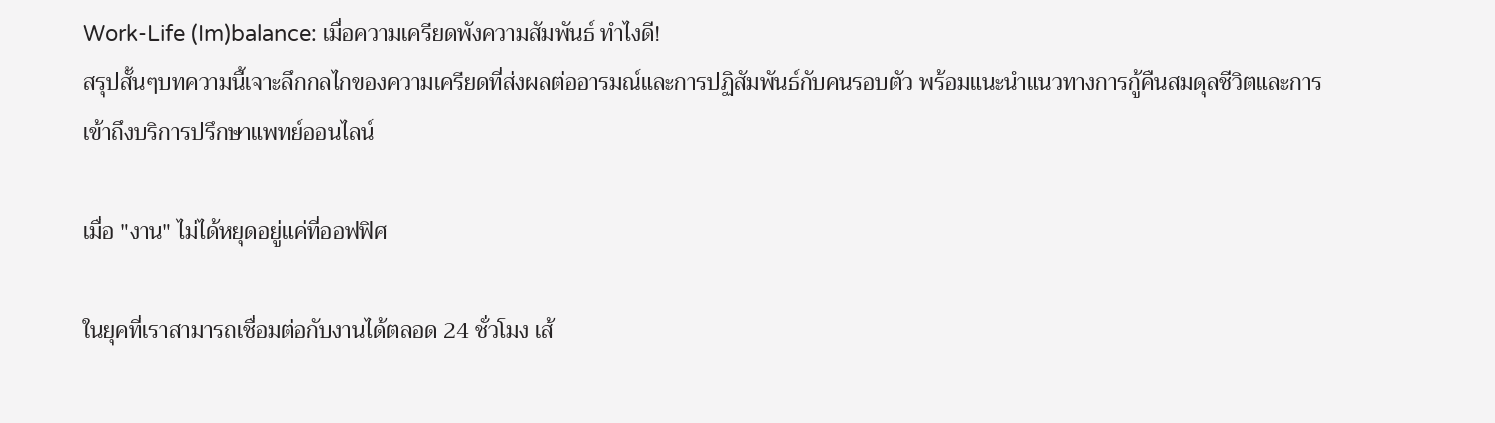Work-Life (Im)balance: เมื่อความเครียดพังความสัมพันธ์ ทำไงดี!
สรุปสั้นๆบทความนี้เจาะลึกกลไกของความเครียดที่ส่งผลต่ออารมณ์และการปฏิสัมพันธ์กับคนรอบตัว พร้อมแนะนำแนวทางการกู้คืนสมดุลชีวิตและการเข้าถึงบริการปรึกษาแพทย์ออนไลน์

เมื่อ "งาน" ไม่ได้หยุดอยู่แค่ที่ออฟฟิศ

ในยุคที่เราสามารถเชื่อมต่อกับงานได้ตลอด 24 ชั่วโมง เส้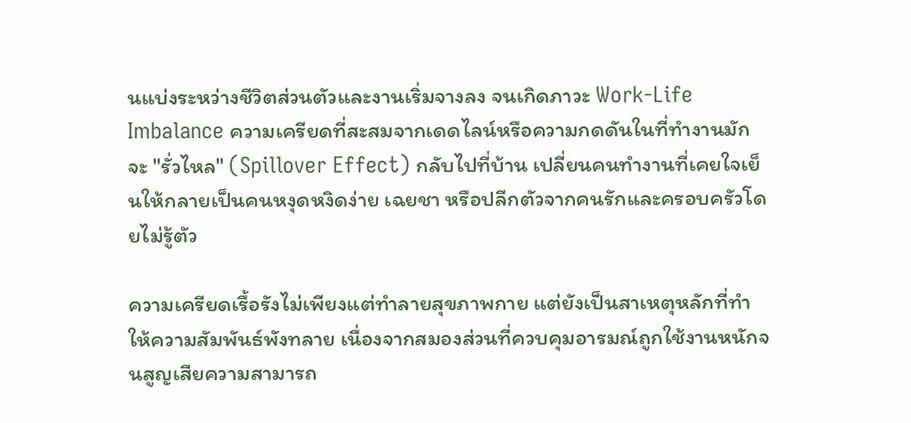นแบ่งระหว่างชีวิตส่วนตัวและงานเริ่มจางลง จนเกิดภาวะ Work-Life Imbalance ความเครียดที่สะสมจากเดดไลน์หรือความกดดันในที่ทำงานมักจะ "รั่วไหล" (Spillover Effect) กลับไปที่บ้าน เปลี่ยนคนทำงานที่เคยใจเย็นให้กลายเป็นคนหงุดหงิดง่าย เฉยชา หรือปลีกตัวจากคนรักและครอบครัวโดยไม่รู้ตัว

ความเครียดเรื้อรังไม่เพียงแต่ทำลายสุขภาพกาย แต่ยังเป็นสาเหตุหลักที่ทำให้ความสัมพันธ์พังทลาย เนื่องจากสมองส่วนที่ควบคุมอารมณ์ถูกใช้งานหนักจนสูญเสียความสามารถ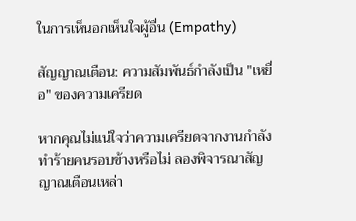ในการเห็นอกเห็นใจผู้อื่น (Empathy)

สัญญาณเตือน: ความสัมพันธ์กำลังเป็น "เหยื่อ" ของความเครียด

หากคุณไม่แน่ใจว่าความเครียดจากงานกำลังทำร้ายคนรอบข้างหรือไม่ ลองพิจารณาสัญญาณเตือนเหล่า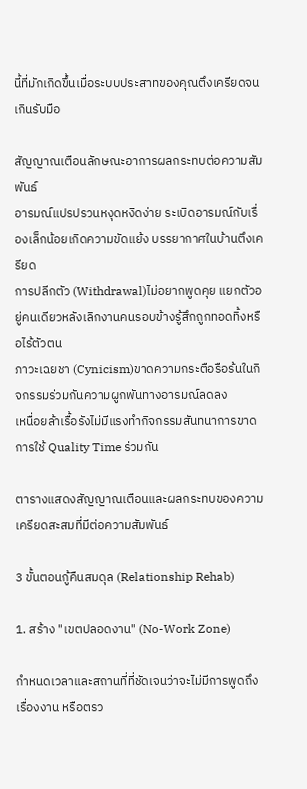นี้ที่มักเกิดขึ้นเมื่อระบบประสาทของคุณตึงเครียดจนเกินรับมือ

สัญญาณเตือนลักษณะอาการผลกระทบต่อความสัมพันธ์
อารมณ์แปรปรวนหงุดหงิดง่าย ระเบิดอารมณ์กับเรื่องเล็กน้อยเกิดความขัดแย้ง บรรยากาศในบ้านตึงเครียด
การปลีกตัว (Withdrawal)ไม่อยากพูดคุย แยกตัวอยู่คนเดียวหลังเลิกงานคนรอบข้างรู้สึกถูกทอดทิ้งหรือไร้ตัวตน
ภาวะเฉยชา (Cynicism)ขาดความกระตือรือร้นในกิจกรรมร่วมกันความผูกพันทางอารมณ์ลดลง
เหนื่อยล้าเรื้อรังไม่มีแรงทำกิจกรรมสันทนาการขาดการใช้ Quality Time ร่วมกัน

ตารางแสดงสัญญาณเตือนและผลกระทบของความเครียดสะสมที่มีต่อความสัมพันธ์

3 ขั้นตอนกู้คืนสมดุล (Relationship Rehab)

1. สร้าง "เขตปลอดงาน" (No-Work Zone)

กำหนดเวลาและสถานที่ที่ชัดเจนว่าจะไม่มีการพูดถึงเรื่องงาน หรือตรว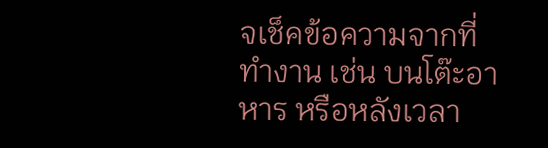จเช็คข้อความจากที่ทำงาน เช่น บนโต๊ะอาหาร หรือหลังเวลา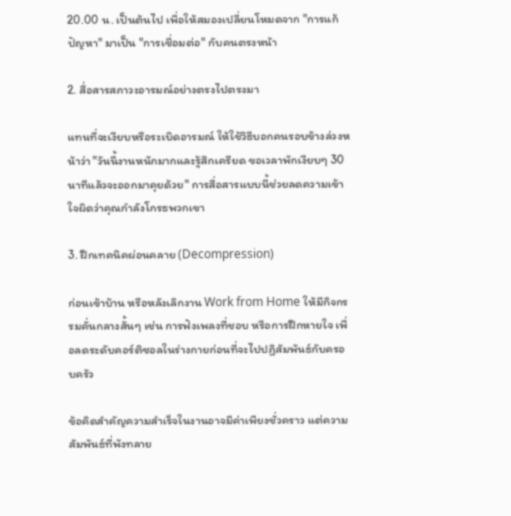20.00 น. เป็นต้นไป เพื่อให้สมองเปลี่ยนโหมดจาก "การแก้ปัญหา" มาเป็น "การเชื่อมต่อ" กับคนตรงหน้า

2. สื่อสารสภาวะอารมณ์อย่างตรงไปตรงมา

แทนที่จะเงียบหรือระเบิดอารมณ์ ให้ใช้วิธีบอกคนรอบข้างล่วงหน้าว่า "วันนี้งานหนักมากและรู้สึกเครียด ขอเวลาพักเงียบๆ 30 นาทีแล้วจะออกมาคุยด้วย" การสื่อสารแบบนี้ช่วยลดความเข้าใจผิดว่าคุณกำลังโกรธพวกเขา

3. ฝึกเทคนิคผ่อนคลาย (Decompression)

ก่อนเข้าบ้าน หรือหลังเลิกงาน Work from Home ให้มีกิจกรรมคั่นกลางสั้นๆ เช่น การฟังเพลงที่ชอบ หรือการฝึกหายใจ เพื่อลดระดับคอร์ติซอลในร่างกายก่อนที่จะไปปฏิสัมพันธ์กับครอบครัว

ข้อคิดสำคัญความสำเร็จในงานอาจมีค่าเพียงชั่วคราว แต่ความสัมพันธ์ที่พังทลาย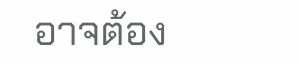อาจต้อง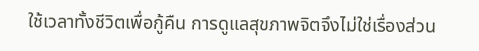ใช้เวลาทั้งชีวิตเพื่อกู้คืน การดูแลสุขภาพจิตจึงไม่ใช่เรื่องส่วน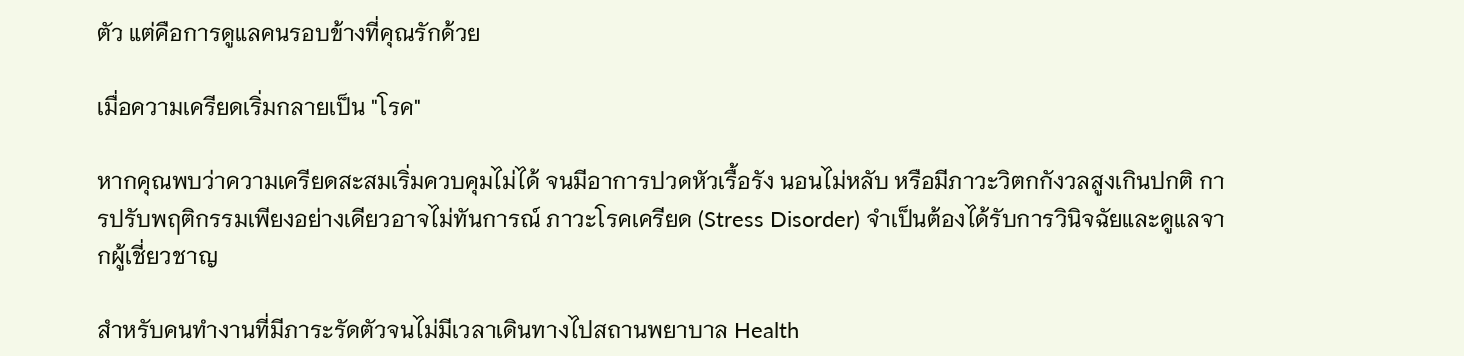ตัว แต่คือการดูแลคนรอบข้างที่คุณรักด้วย

เมื่อความเครียดเริ่มกลายเป็น "โรค"

หากคุณพบว่าความเครียดสะสมเริ่มควบคุมไม่ได้ จนมีอาการปวดหัวเรื้อรัง นอนไม่หลับ หรือมีภาวะวิตกกังวลสูงเกินปกติ การปรับพฤติกรรมเพียงอย่างเดียวอาจไม่ทันการณ์ ภาวะโรคเครียด (Stress Disorder) จำเป็นต้องได้รับการวินิจฉัยและดูแลจากผู้เชี่ยวชาญ

สำหรับคนทำงานที่มีภาระรัดตัวจนไม่มีเวลาเดินทางไปสถานพยาบาล Health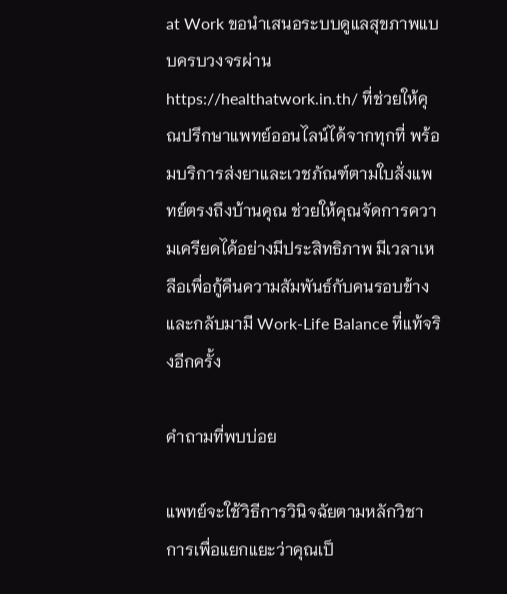at Work ขอนำเสนอระบบดูแลสุขภาพแบบครบวงจรผ่าน https://healthatwork.in.th/ ที่ช่วยให้คุณปรึกษาแพทย์ออนไลน์ได้จากทุกที่ พร้อมบริการส่งยาและเวชภัณฑ์ตามใบสั่งแพทย์ตรงถึงบ้านคุณ ช่วยให้คุณจัดการความเครียดได้อย่างมีประสิทธิภาพ มีเวลาเหลือเพื่อกู้คืนความสัมพันธ์กับคนรอบข้าง และกลับมามี Work-Life Balance ที่แท้จริงอีกครั้ง

คำถามที่พบบ่อย

แพทย์จะใช้วิธีการวินิจฉัยตามหลักวิชาการเพื่อแยกแยะว่าคุณเป็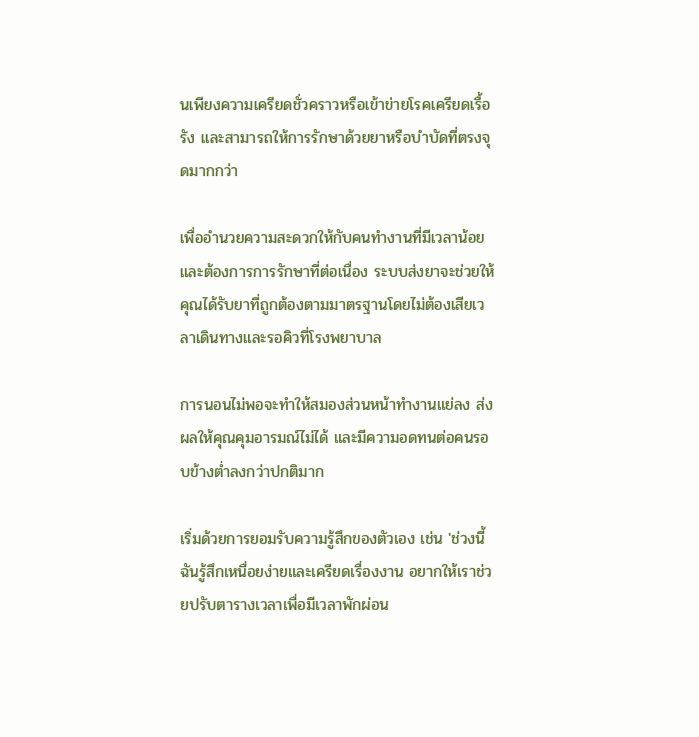นเพียงความเครียดชั่วคราวหรือเข้าข่ายโรคเครียดเรื้อรัง และสามารถให้การรักษาด้วยยาหรือบำบัดที่ตรงจุดมากกว่า

เพื่ออำนวยความสะดวกให้กับคนทำงานที่มีเวลาน้อยและต้องการการรักษาที่ต่อเนื่อง ระบบส่งยาจะช่วยให้คุณได้รับยาที่ถูกต้องตามมาตรฐานโดยไม่ต้องเสียเวลาเดินทางและรอคิวที่โรงพยาบาล

การนอนไม่พอจะทำให้สมองส่วนหน้าทำงานแย่ลง ส่งผลให้คุณคุมอารมณ์ไม่ได้ และมีความอดทนต่อคนรอบข้างต่ำลงกว่าปกติมาก

เริ่มด้วยการยอมรับความรู้สึกของตัวเอง เช่น 'ช่วงนี้ฉันรู้สึกเหนื่อยง่ายและเครียดเรื่องงาน อยากให้เราช่วยปรับตารางเวลาเพื่อมีเวลาพักผ่อน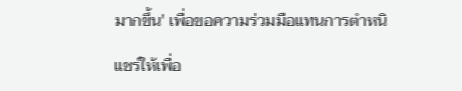มากขึ้น' เพื่อขอความร่วมมือแทนการตำหนิ

แชร์ให้เพื่อ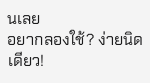นเลย
อยากลองใช้? ง่ายนิดเดียว!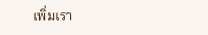เพิ่มเรา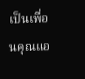เป็นเพื่อนคุณแอ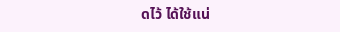ดไว้ ได้ใช้แน่